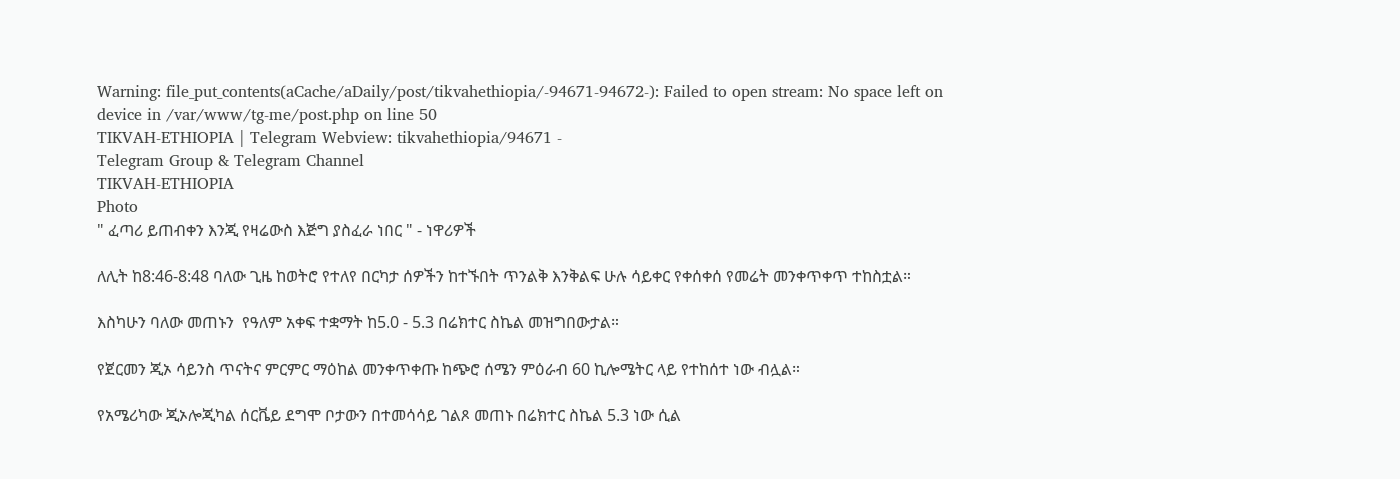Warning: file_put_contents(aCache/aDaily/post/tikvahethiopia/-94671-94672-): Failed to open stream: No space left on device in /var/www/tg-me/post.php on line 50
TIKVAH-ETHIOPIA | Telegram Webview: tikvahethiopia/94671 -
Telegram Group & Telegram Channel
TIKVAH-ETHIOPIA
Photo
" ፈጣሪ ይጠብቀን እንጂ የዛሬውስ እጅግ ያስፈራ ነበር " - ነዋሪዎች

ለሊት ከ8:46-8:48 ባለው ጊዜ ከወትሮ የተለየ በርካታ ሰዎችን ከተኙበት ጥንልቅ እንቅልፍ ሁሉ ሳይቀር የቀሰቀሰ የመሬት መንቀጥቀጥ ተከስቷል።

እስካሁን ባለው መጠኑን  የዓለም አቀፍ ተቋማት ከ5.0 - 5.3 በሬክተር ስኬል መዝግበውታል።

የጀርመን ጂኦ ሳይንስ ጥናትና ምርምር ማዕከል መንቀጥቀጡ ከጭሮ ሰሜን ምዕራብ 60 ኪሎሜትር ላይ የተከሰተ ነው ብሏል።

የአሜሪካው ጂኦሎጂካል ሰርቬይ ደግሞ ቦታውን በተመሳሳይ ገልጾ መጠኑ በሬክተር ስኬል 5.3 ነው ሲል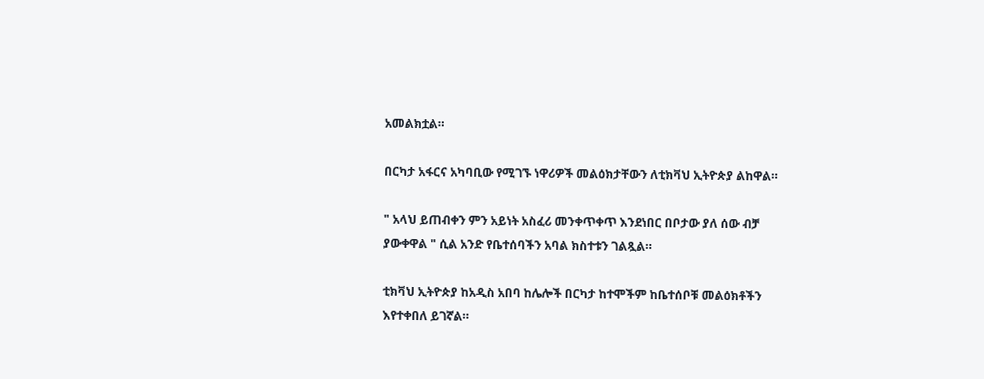አመልክቷል።

በርካታ አፋርና አካባቢው የሚገኙ ነዋሪዎች መልዕክታቸውን ለቲክቫህ ኢትዮጵያ ልከዋል።

" አላህ ይጠብቀን ምን አይነት አስፈሪ መንቀጥቀጥ እንደነበር በቦታው ያለ ሰው ብቻ ያውቀዋል " ሲል አንድ የቤተሰባችን አባል ክስተቱን ገልጿል።

ቲክቫህ ኢትዮጵያ ከአዲስ አበባ ከሌሎች በርካታ ከተሞችም ከቤተሰቦቹ መልዕክቶችን እየተቀበለ ይገኛል።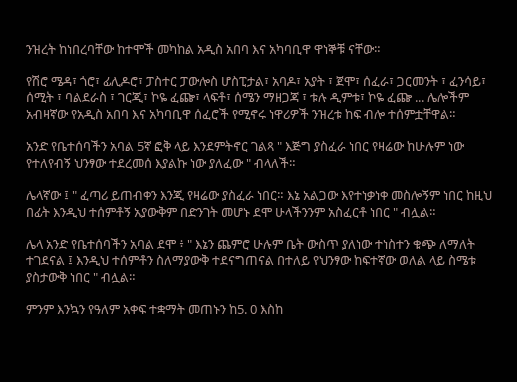ንዝረት ከነበረባቸው ከተሞች መካከል አዲስ አበባ እና አካባቢዋ ዋነኞቹ ናቸው።

የሽሮ ሜዳ፣ ጎሮ፣ ፊሊዶሮ፣ ፓስተር ፓውሎስ ሆስፒታል፣ አባዶ፣ አያት ፣ ጀሞ፣ ሰፈራ፣ ጋርመንት ፣ ፈንሳይ፣ ሰሚት ፣ ባልደራስ ፣ ገርጂ፣ ኮዬ ፈጬ፣ ላፍቶ፣ ሰሜን ማዘጋጃ ፣ ቱሉ ዲምቱ፣ ኮዬ ፈጬ ... ሌሎችም አብዛኛው የአዲስ አበባ እና አካባቢዋ ሰፈሮች የሚኖሩ ነዋሪዎች ንዝረቱ ከፍ ብሎ ተሰምቷቸዋል።

አንድ የቤተሰባችን አባል 5ኛ ፎቅ ላይ እንደምትኖር ገልጻ " እጅግ ያስፈራ ነበር የዛሬው ከሁሉም ነው የተለየብኝ ህንፃው ተደረመሰ እያልኩ ነው ያለፈው " ብላለች።

ሌላኛው ፤ " ፈጣሪ ይጠብቀን እንጂ የዛሬው ያስፈራ ነበር። እኔ አልጋው እየተነቃነቀ መስሎኝም ነበር ከዚህ በፊት እንዲህ ተሰምቶኝ አያውቅም በድንገት መሆኑ ደሞ ሁላችንንም አስፈርቶ ነበር " ብሏል።

ሌላ አንድ የቤተሰባችን አባል ደሞ ፥ " እኔን ጨምሮ ሁሉም ቤት ውስጥ ያለነው ተነስተን ቁጭ ለማለት ተገደናል ፤ እንዲህ ተሰምቶን ስለማያውቅ ተደናግጠናል በተለይ የህንፃው ከፍተኛው ወለል ላይ ስሜቱ ያስታውቅ ነበር " ብሏል።

ምንም እንኳን የዓለም አቀፍ ተቋማት መጠኑን ከ5. 0 እስከ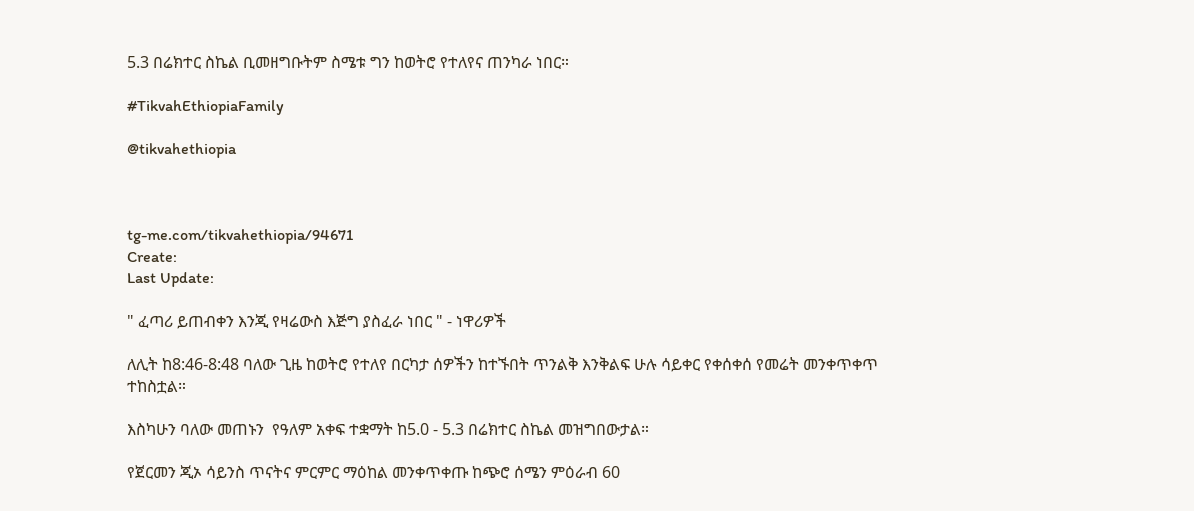5.3 በሬክተር ስኬል ቢመዘግቡትም ስሜቱ ግን ከወትሮ የተለየና ጠንካራ ነበር።

#TikvahEthiopiaFamily

@tikvahethiopia



tg-me.com/tikvahethiopia/94671
Create:
Last Update:

" ፈጣሪ ይጠብቀን እንጂ የዛሬውስ እጅግ ያስፈራ ነበር " - ነዋሪዎች

ለሊት ከ8:46-8:48 ባለው ጊዜ ከወትሮ የተለየ በርካታ ሰዎችን ከተኙበት ጥንልቅ እንቅልፍ ሁሉ ሳይቀር የቀሰቀሰ የመሬት መንቀጥቀጥ ተከስቷል።

እስካሁን ባለው መጠኑን  የዓለም አቀፍ ተቋማት ከ5.0 - 5.3 በሬክተር ስኬል መዝግበውታል።

የጀርመን ጂኦ ሳይንስ ጥናትና ምርምር ማዕከል መንቀጥቀጡ ከጭሮ ሰሜን ምዕራብ 60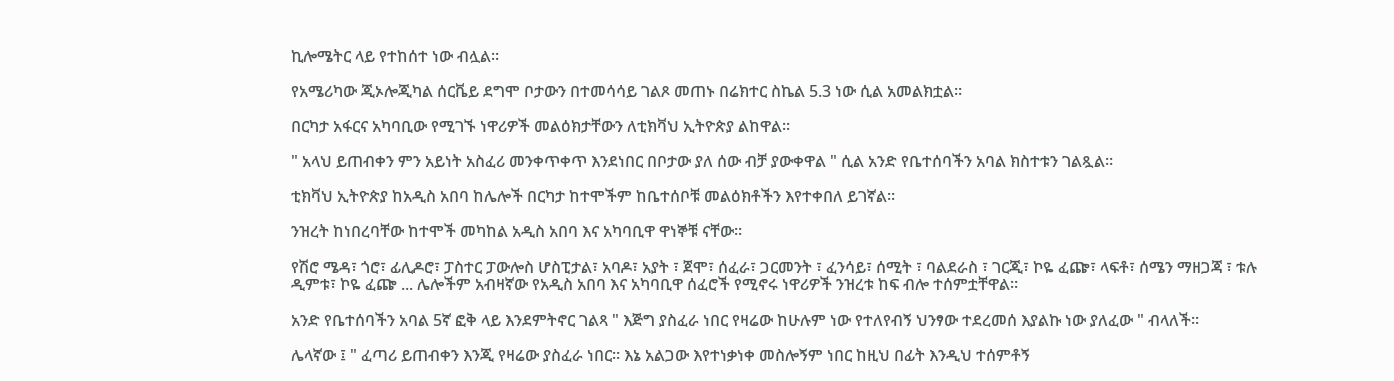ኪሎሜትር ላይ የተከሰተ ነው ብሏል።

የአሜሪካው ጂኦሎጂካል ሰርቬይ ደግሞ ቦታውን በተመሳሳይ ገልጾ መጠኑ በሬክተር ስኬል 5.3 ነው ሲል አመልክቷል።

በርካታ አፋርና አካባቢው የሚገኙ ነዋሪዎች መልዕክታቸውን ለቲክቫህ ኢትዮጵያ ልከዋል።

" አላህ ይጠብቀን ምን አይነት አስፈሪ መንቀጥቀጥ እንደነበር በቦታው ያለ ሰው ብቻ ያውቀዋል " ሲል አንድ የቤተሰባችን አባል ክስተቱን ገልጿል።

ቲክቫህ ኢትዮጵያ ከአዲስ አበባ ከሌሎች በርካታ ከተሞችም ከቤተሰቦቹ መልዕክቶችን እየተቀበለ ይገኛል።

ንዝረት ከነበረባቸው ከተሞች መካከል አዲስ አበባ እና አካባቢዋ ዋነኞቹ ናቸው።

የሽሮ ሜዳ፣ ጎሮ፣ ፊሊዶሮ፣ ፓስተር ፓውሎስ ሆስፒታል፣ አባዶ፣ አያት ፣ ጀሞ፣ ሰፈራ፣ ጋርመንት ፣ ፈንሳይ፣ ሰሚት ፣ ባልደራስ ፣ ገርጂ፣ ኮዬ ፈጬ፣ ላፍቶ፣ ሰሜን ማዘጋጃ ፣ ቱሉ ዲምቱ፣ ኮዬ ፈጬ ... ሌሎችም አብዛኛው የአዲስ አበባ እና አካባቢዋ ሰፈሮች የሚኖሩ ነዋሪዎች ንዝረቱ ከፍ ብሎ ተሰምቷቸዋል።

አንድ የቤተሰባችን አባል 5ኛ ፎቅ ላይ እንደምትኖር ገልጻ " እጅግ ያስፈራ ነበር የዛሬው ከሁሉም ነው የተለየብኝ ህንፃው ተደረመሰ እያልኩ ነው ያለፈው " ብላለች።

ሌላኛው ፤ " ፈጣሪ ይጠብቀን እንጂ የዛሬው ያስፈራ ነበር። እኔ አልጋው እየተነቃነቀ መስሎኝም ነበር ከዚህ በፊት እንዲህ ተሰምቶኝ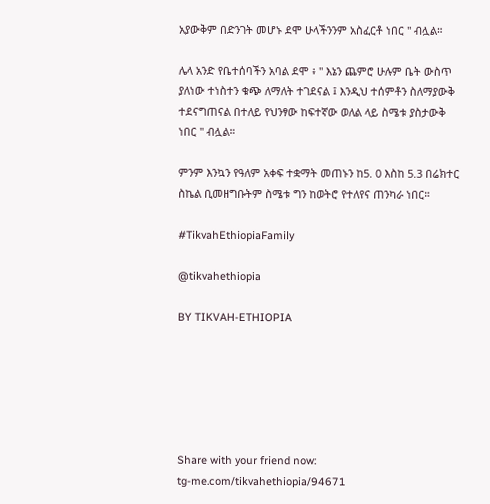አያውቅም በድንገት መሆኑ ደሞ ሁላችንንም አስፈርቶ ነበር " ብሏል።

ሌላ አንድ የቤተሰባችን አባል ደሞ ፥ " እኔን ጨምሮ ሁሉም ቤት ውስጥ ያለነው ተነስተን ቁጭ ለማለት ተገደናል ፤ እንዲህ ተሰምቶን ስለማያውቅ ተደናግጠናል በተለይ የህንፃው ከፍተኛው ወለል ላይ ስሜቱ ያስታውቅ ነበር " ብሏል።

ምንም እንኳን የዓለም አቀፍ ተቋማት መጠኑን ከ5. 0 እስከ 5.3 በሬክተር ስኬል ቢመዘግቡትም ስሜቱ ግን ከወትሮ የተለየና ጠንካራ ነበር።

#TikvahEthiopiaFamily

@tikvahethiopia

BY TIKVAH-ETHIOPIA






Share with your friend now:
tg-me.com/tikvahethiopia/94671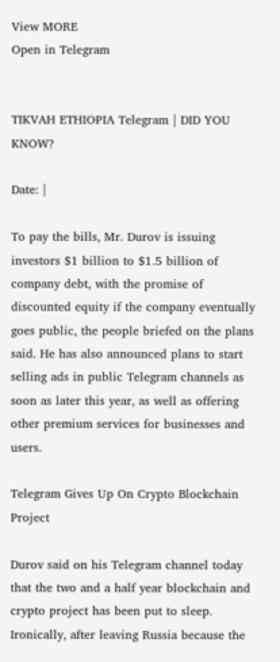View MORE
Open in Telegram


TIKVAH ETHIOPIA Telegram | DID YOU KNOW?

Date: |

To pay the bills, Mr. Durov is issuing investors $1 billion to $1.5 billion of company debt, with the promise of discounted equity if the company eventually goes public, the people briefed on the plans said. He has also announced plans to start selling ads in public Telegram channels as soon as later this year, as well as offering other premium services for businesses and users.

Telegram Gives Up On Crypto Blockchain Project

Durov said on his Telegram channel today that the two and a half year blockchain and crypto project has been put to sleep. Ironically, after leaving Russia because the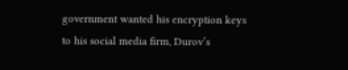government wanted his encryption keys to his social media firm, Durov’s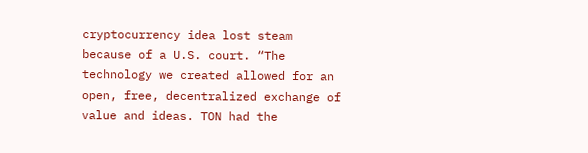cryptocurrency idea lost steam because of a U.S. court. “The technology we created allowed for an open, free, decentralized exchange of value and ideas. TON had the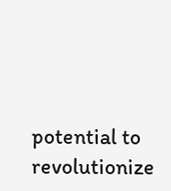potential to revolutionize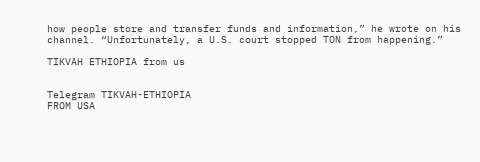how people store and transfer funds and information,” he wrote on his channel. “Unfortunately, a U.S. court stopped TON from happening.”

TIKVAH ETHIOPIA from us


Telegram TIKVAH-ETHIOPIA
FROM USA